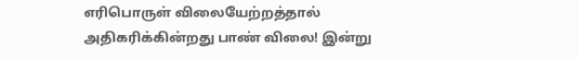எரிபொருள் விலையேற்றத்தால் அதிகரிக்கின்றது பாண் விலை! இன்று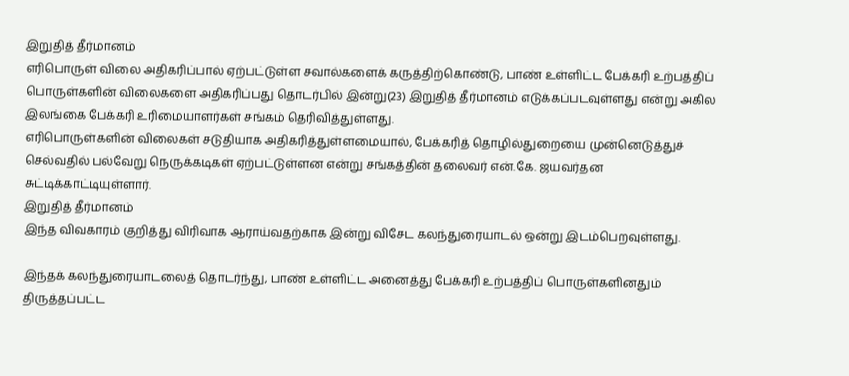இறுதித் தீர்மானம்
எரிபொருள் விலை அதிகரிப்பால் ஏற்பட்டுள்ள சவால்களைக் கருத்திற்கொண்டு, பாண் உள்ளிட்ட பேக்கரி உற்பத்திப் பொருள்களின் விலைகளை அதிகரிப்பது தொடர்பில் இன்று(23) இறுதித் தீர்மானம் எடுக்கப்படவுள்ளது என்று அகில இலங்கை பேக்கரி உரிமையாளர்கள் சங்கம் தெரிவித்துள்ளது.
எரிபொருள்களின் விலைகள் சடுதியாக அதிகரித்துள்ளமையால், பேக்கரித் தொழில்துறையை முன்னெடுத்துச் செல்வதில் பல்வேறு நெருக்கடிகள் ஏற்பட்டுள்ளன என்று சங்கத்தின் தலைவர் என்.கே. ஜயவர்தன சுட்டிக்காட்டியுள்ளார்.
இறுதித் தீர்மானம்
இந்த விவகாரம் குறித்து விரிவாக ஆராய்வதற்காக இன்று விசேட கலந்துரையாடல் ஒன்று இடம்பெறவுள்ளது.

இந்தக் கலந்துரையாடலைத் தொடர்ந்து, பாண் உள்ளிட்ட அனைத்து பேக்கரி உற்பத்திப் பொருள்களினதும் திருத்தப்பட்ட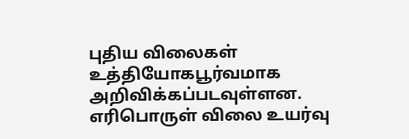புதிய விலைகள் உத்தியோகபூர்வமாக அறிவிக்கப்படவுள்ளன.
எரிபொருள் விலை உயர்வு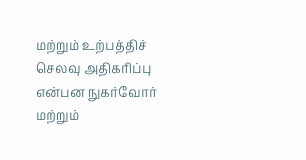மற்றும் உற்பத்திச் செலவு அதிகரிப்பு என்பன நுகர்வோர் மற்றும்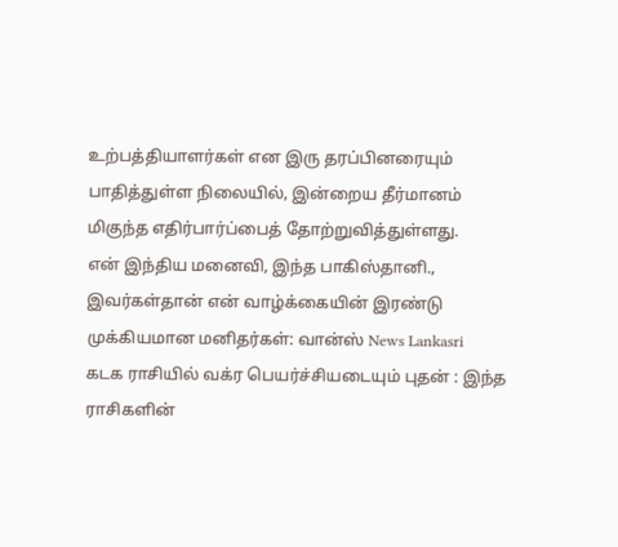உற்பத்தியாளர்கள் என இரு தரப்பினரையும் பாதித்துள்ள நிலையில், இன்றைய தீர்மானம் மிகுந்த எதிர்பார்ப்பைத் தோற்றுவித்துள்ளது.
என் இந்திய மனைவி, இந்த பாகிஸ்தானி., இவர்கள்தான் என் வாழ்க்கையின் இரண்டு முக்கியமான மனிதர்கள்: வான்ஸ் News Lankasri
கடக ராசியில் வக்ர பெயர்ச்சியடையும் புதன் : இந்த ராசிகளின்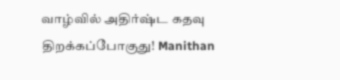வாழ்வில் அதிர்ஷ்ட கதவு திறக்கப்போகுது! Manithan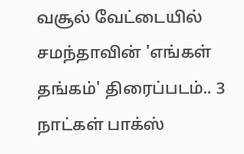வசூல் வேட்டையில் சமந்தாவின் 'எங்கள் தங்கம்' திரைப்படம்.. 3 நாட்கள் பாக்ஸ்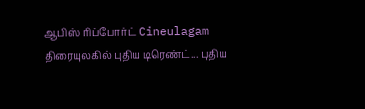ஆபிஸ் ரிப்போர்ட் Cineulagam
திரையுலகில் புதிய டிரெண்ட்... புதிய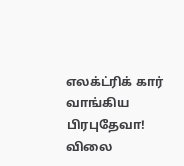எலக்ட்ரிக் கார் வாங்கிய பிரபுதேவா! விலை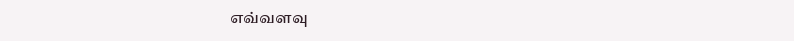எவ்வளவு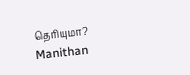தெரியுமா? Manithan